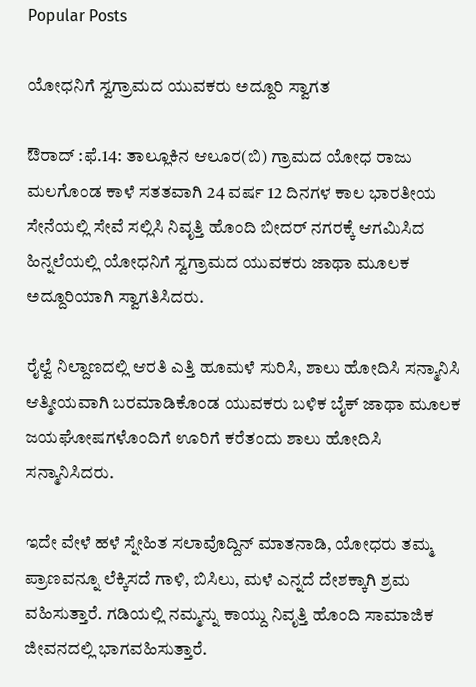Popular Posts

ಯೋಧನಿಗೆ ಸ್ವಗ್ರಾಮದ ಯುವಕರು ಅದ್ದೂರಿ ಸ್ವಾಗತ

ಔರಾದ್ :ಫೆ.14: ತಾಲ್ಲೂಕಿನ ಆಲೂರ(ಬಿ) ಗ್ರಾಮದ ಯೋಧ ರಾಜು ಮಲಗೊಂಡ ಕಾಳೆ ಸತತವಾಗಿ 24 ವರ್ಷ 12 ದಿನಗಳ ಕಾಲ ಭಾರತೀಯ ಸೇನೆಯಲ್ಲಿ ಸೇವೆ ಸಲ್ಲಿಸಿ ನಿವೃತ್ತಿ ಹೊಂದಿ ಬೀದರ್ ನಗರಕ್ಕೆ ಆಗಮಿಸಿದ ಹಿನ್ನಲೆಯಲ್ಲಿ ಯೋಧನಿಗೆ ಸ್ವಗ್ರಾಮದ ಯುವಕರು ಜಾಥಾ ಮೂಲಕ ಅದ್ದೂರಿಯಾಗಿ ಸ್ವಾಗತಿಸಿದರು.

ರೈಲ್ವೆ ನಿಲ್ದಾಣದಲ್ಲಿ ಆರತಿ ಎತ್ತಿ ಹೂಮಳೆ ಸುರಿಸಿ, ಶಾಲು ಹೋದಿಸಿ ಸನ್ಮಾನಿಸಿ ಆತ್ಮೀಯವಾಗಿ ಬರಮಾಡಿಕೊಂಡ ಯುವಕರು ಬಳಿಕ ಬೈಕ್ ಜಾಥಾ ಮೂಲಕ ಜಯಘೋಷಗಳೊಂದಿಗೆ ಊರಿಗೆ ಕರೆತಂದು ಶಾಲು ಹೋದಿಸಿ ಸನ್ಮಾನಿಸಿದರು.

ಇದೇ ವೇಳೆ ಹಳೆ ಸ್ನೇಹಿತ ಸಲಾವೊದ್ದಿನ್ ಮಾತನಾಡಿ, ಯೋಧರು ತಮ್ಮ ಪ್ರಾಣವನ್ನೂ ಲೆಕ್ಕಿಸದೆ ಗಾಳಿ, ಬಿಸಿಲು, ಮಳೆ ಎನ್ನದೆ ದೇಶಕ್ಕಾಗಿ ಶ್ರಮ ವಹಿಸುತ್ತಾರೆ. ಗಡಿಯಲ್ಲಿ ನಮ್ಮನ್ನು ಕಾಯ್ದು ನಿವೃತ್ತಿ ಹೊಂದಿ ಸಾಮಾಜಿಕ ಜೀವನದಲ್ಲಿ ಭಾಗವಹಿಸುತ್ತಾರೆ.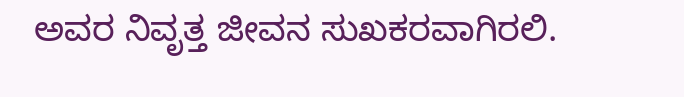ಅವರ ನಿವೃತ್ತ ಜೀವನ ಸುಖಕರವಾಗಿರಲಿ.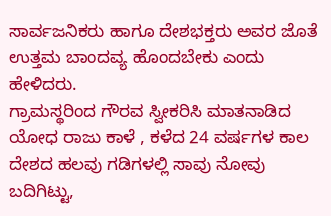ಸಾರ್ವಜನಿಕರು ಹಾಗೂ ದೇಶಭಕ್ತರು ಅವರ ಜೊತೆ ಉತ್ತಮ ಬಾಂದವ್ಯ ಹೊಂದಬೇಕು ಎಂದು ಹೇಳಿದರು.
ಗ್ರಾಮಸ್ಥರಿಂದ ಗೌರವ ಸ್ವೀಕರಿಸಿ ಮಾತನಾಡಿದ ಯೋಧ ರಾಜು ಕಾಳೆ , ಕಳೆದ 24 ವರ್ಷಗಳ ಕಾಲ ದೇಶದ ಹಲವು ಗಡಿಗಳಲ್ಲಿ ಸಾವು ನೋವು ಬದಿಗಿಟ್ಟು,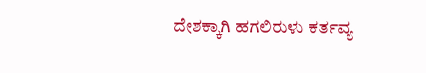ದೇಶಕ್ಕಾಗಿ ಹಗಲಿರುಳು ಕರ್ತವ್ಯ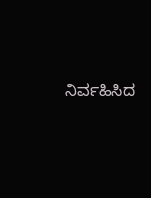ನಿರ್ವಹಿಸಿದ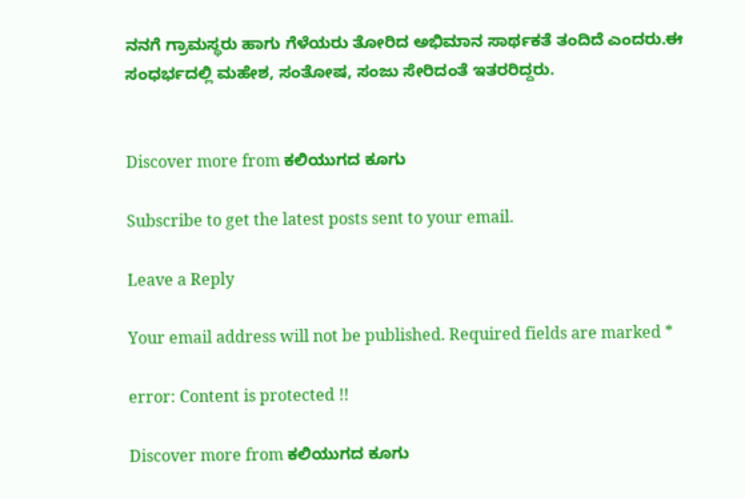ನನಗೆ ಗ್ರಾಮಸ್ಥರು ಹಾಗು ಗೆಳೆಯರು ತೋರಿದ ಅಭಿಮಾನ ಸಾರ್ಥಕತೆ ತಂದಿದೆ ಎಂದರು.ಈ ಸಂಧರ್ಭದಲ್ಲಿ ಮಹೇಶ, ಸಂತೋಷ, ಸಂಜು ಸೇರಿದಂತೆ ಇತರರಿದ್ದರು.


Discover more from ಕಲಿಯುಗದ ಕೂಗು

Subscribe to get the latest posts sent to your email.

Leave a Reply

Your email address will not be published. Required fields are marked *

error: Content is protected !!

Discover more from ಕಲಿಯುಗದ ಕೂಗು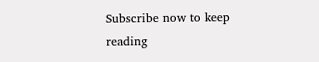Subscribe now to keep reading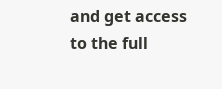and get access to the full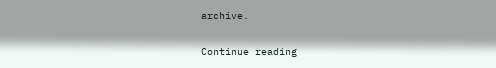archive.

Continue reading